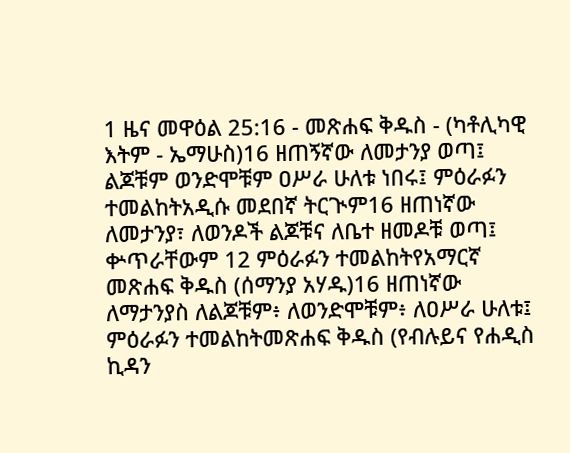1 ዜና መዋዕል 25:16 - መጽሐፍ ቅዱስ - (ካቶሊካዊ እትም - ኤማሁስ)16 ዘጠኝኛው ለመታንያ ወጣ፤ ልጆቹም ወንድሞቹም ዐሥራ ሁለቱ ነበሩ፤ ምዕራፉን ተመልከትአዲሱ መደበኛ ትርጒም16 ዘጠነኛው ለመታንያ፣ ለወንዶች ልጆቹና ለቤተ ዘመዶቹ ወጣ፤ ቍጥራቸውም 12 ምዕራፉን ተመልከትየአማርኛ መጽሐፍ ቅዱስ (ሰማንያ አሃዱ)16 ዘጠነኛው ለማታንያስ ለልጆቹም፥ ለወንድሞቹም፥ ለዐሥራ ሁለቱ፤ ምዕራፉን ተመልከትመጽሐፍ ቅዱስ (የብሉይና የሐዲስ ኪዳን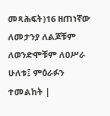መጻሕፍት)16 ዘጠነኛው ለመታንያ ለልጆቹም ለወንድሞቹም ለዐሥራ ሁለቱ፤ ምዕራፉን ተመልከት |